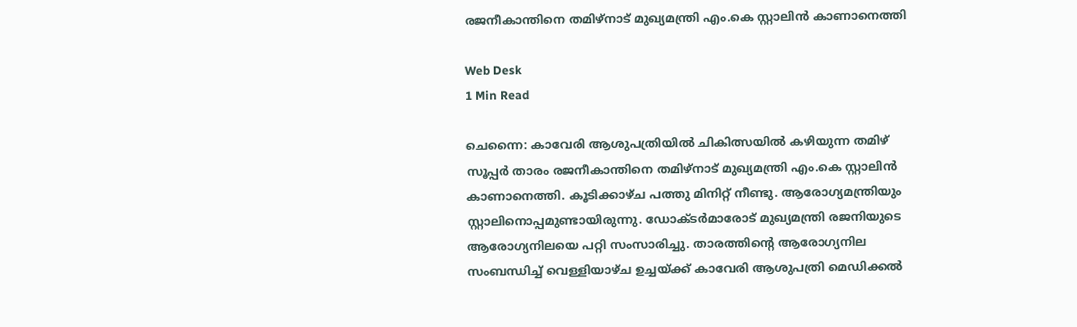രജനീകാന്തിനെ തമിഴ്നാട് മുഖ്യമന്ത്രി എം.കെ സ്റ്റാലിന്‍ കാണാനെത്തി

Web Desk
1 Min Read

ചെന്നൈ: കാവേരി ആശുപത്രിയില്‍ ചികിത്സയില്‍ കഴിയുന്ന തമിഴ് സൂപ്പര്‍ താരം രജനീകാന്തിനെ തമിഴ്നാട് മുഖ്യമന്ത്രി എം.കെ സ്റ്റാലിന്‍ കാണാനെത്തി. കൂടിക്കാഴ്ച പത്തു മിനിറ്റ് നീണ്ടു. ആരോഗ്യമന്ത്രിയും സ്റ്റാലിനൊപ്പമുണ്ടായിരുന്നു. ഡോക്ടര്‍മാരോട് മുഖ്യമന്ത്രി രജനിയുടെ ആരോഗ്യനിലയെ പറ്റി സംസാരിച്ചു. താരത്തിന്റെ ആരോഗ്യനില സംബന്ധിച്ച് വെള്ളിയാഴ്ച ഉച്ചയ്ക്ക് കാവേരി ആശുപത്രി മെഡിക്കല്‍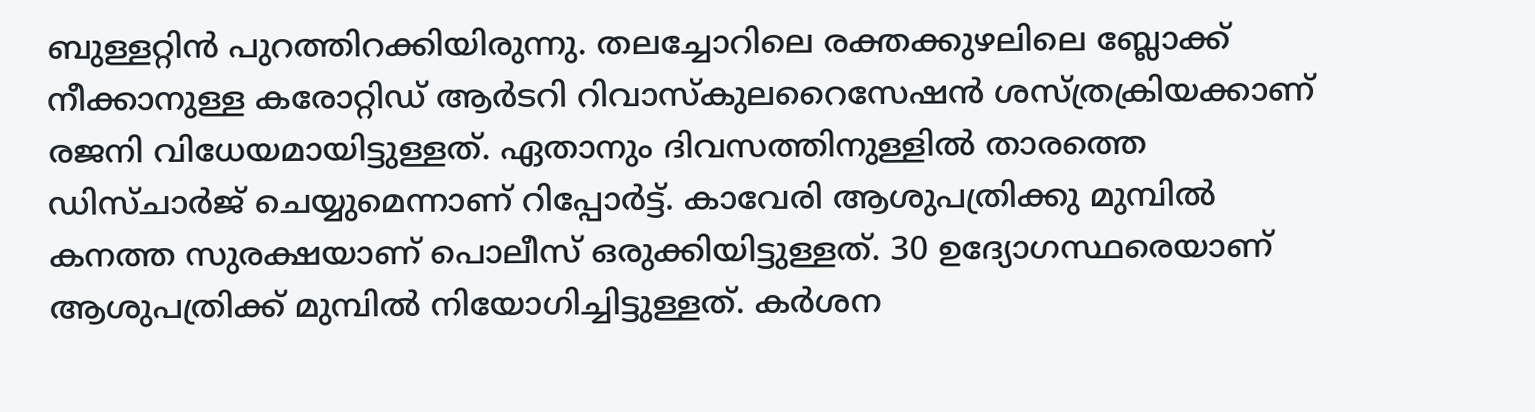ബുള്ളറ്റിന്‍ പുറത്തിറക്കിയിരുന്നു. തലച്ചോറിലെ രക്തക്കുഴലിലെ ബ്ലോക്ക് നീക്കാനുള്ള കരോറ്റിഡ് ആര്‍ടറി റിവാസ്‌കുലറൈസേഷന്‍ ശസ്ത്രക്രിയക്കാണ് രജനി വിധേയമായിട്ടുള്ളത്. ഏതാനും ദിവസത്തിനുള്ളില്‍ താരത്തെ ഡിസ്ചാര്‍ജ് ചെയ്യുമെന്നാണ് റിപ്പോര്‍ട്ട്. കാവേരി ആശുപത്രിക്കു മുമ്പില്‍ കനത്ത സുരക്ഷയാണ് പൊലീസ് ഒരുക്കിയിട്ടുള്ളത്. 30 ഉദ്യോഗസ്ഥരെയാണ് ആശുപത്രിക്ക് മുമ്പില്‍ നിയോഗിച്ചിട്ടുള്ളത്. കര്‍ശന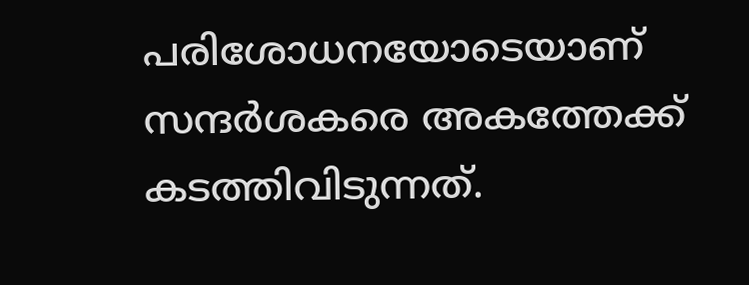പരിശോധനയോടെയാണ് സന്ദര്‍ശകരെ അകത്തേക്ക് കടത്തിവിടുന്നത്.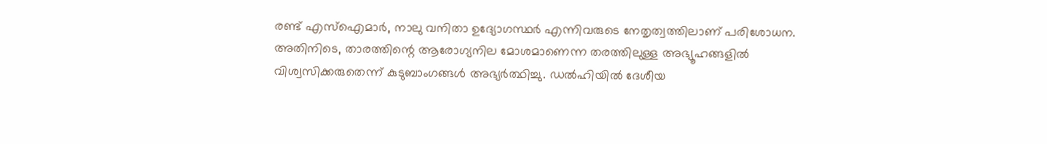രണ്ട് എസ്‌ഐമാര്‍, നാലു വനിതാ ഉദ്യോഗസ്ഥര്‍ എന്നിവരുടെ നേതൃത്വത്തിലാണ് പരിശോധന. അതിനിടെ, താരത്തിന്റെ ആരോഗ്യനില മോശമാണെന്ന തരത്തിലുള്ള അഭ്യൂഹങ്ങളില്‍ വിശ്വസിക്കരുതെന്ന് കുടുബാംഗങ്ങള്‍ അഭ്യര്‍ത്ഥിച്ചു. ഡല്‍ഹിയില്‍ ദേശീയ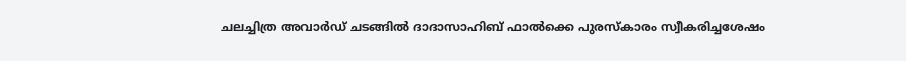ചലച്ചിത്ര അവാര്‍ഡ് ചടങ്ങില്‍ ദാദാസാഹിബ് ഫാല്‍ക്കെ പുരസ്‌കാരം സ്വീകരിച്ചശേഷം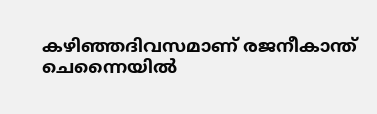കഴിഞ്ഞദിവസമാണ് രജനീകാന്ത് ചെന്നൈയില്‍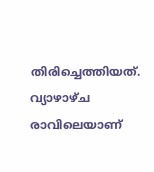തിരിച്ചെത്തിയത്. വ്യാഴാഴ്ച രാവിലെയാണ്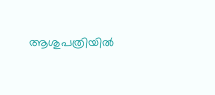ആശുപത്രിയില്‍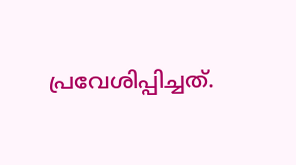പ്രവേശിപ്പിച്ചത്.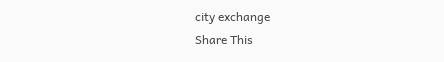city exchange
Share This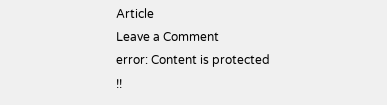Article
Leave a Comment
error: Content is protected !!